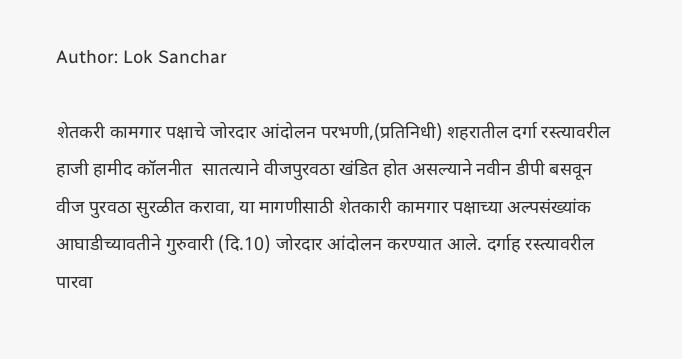Author: Lok Sanchar

शेतकरी कामगार पक्षाचे जोरदार आंदोलन परभणी,(प्रतिनिधी) शहरातील दर्गा रस्त्यावरील हाजी हामीद कॉलनीत  सातत्याने वीजपुरवठा खंडित होत असल्याने नवीन डीपी बसवून वीज पुरवठा सुरळीत करावा, या मागणीसाठी शेतकारी कामगार पक्षाच्या अल्पसंख्यांक आघाडीच्यावतीने गुरुवारी (दि.10) जोरदार आंदोलन करण्यात आले. दर्गाह रस्त्यावरील पारवा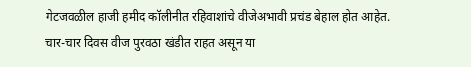गेटजवळील हाजी हमीद कॉलीनीत रहिवाशांचे वीजेअभावी प्रचंड बेहाल होत आहेत. चार-चार दिवस वीज पुरवठा खंडीत राहत असून या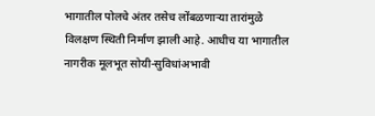भागातील पोलचे अंतर तसेच लोंबळणार्‍या तारांमुळे विलक्षण स्थिती निर्माण झाली आहे. आधीच या भागातील नागरीक मूलभूत सोयी-सुविधांअभावी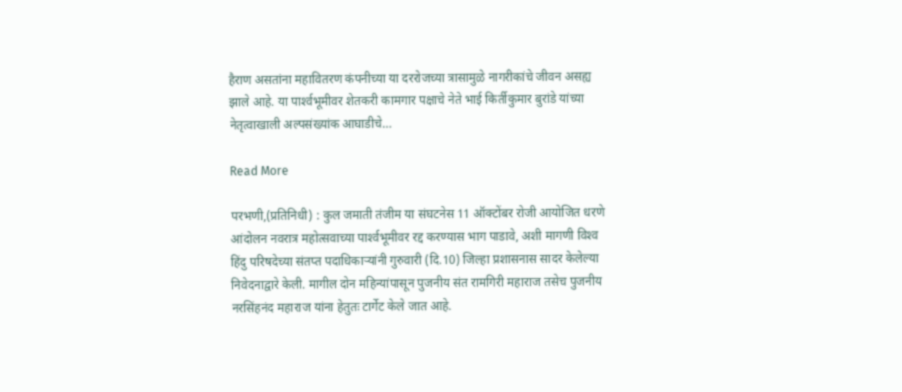हैराण असतांना महावितरण कंपनीच्या या दररोजच्या त्रासामुळे नागरीकांचे जीवन असह्य झाले आहे. या पार्श्‍वभूमीवर शेतकरी कामगार पक्षाचे नेते भाई किर्तीकुमार बुरांडे यांच्या नेतृत्वाखाली अल्पसंख्यांक आघाडीचे…

Read More

परभणी,(प्रतिनिधी) : कुल जमाती तंजीम या संघटनेस 11 ऑक्टोंबर रोजी आयोजित धरणे आंदोलन नवरात्र महोत्सवाच्या पार्श्‍वभूमीवर रद्द करण्यास भाग पाडावे, अशी मागणी विश्‍व हिंदु परिषदेच्या संतप्त पदाधिकार्‍यांनी गुरुवारी (दि.10) जिल्हा प्रशासनास सादर केलेल्या निवेदनाद्वारे केली. मागील दोन महिन्यांपासून पुजनीय संत रामगिरी महाराज तसेच पुजनीय नरसिंहनंद महाराज यांना हेतुतः टार्गेट केले जात आहे.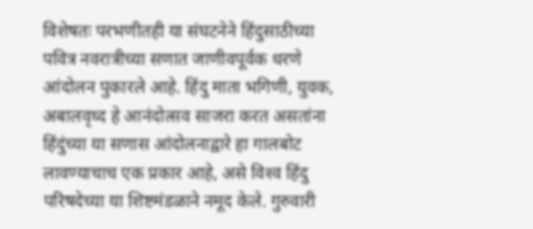विशेषतः परभणीतही या संघटनेने हिंदुसाठीच्या पवित्र नवरात्रीच्या सणात जाणीवपूर्वक धरणे आंदोलन पुकारले आहे. हिंदु माता भगिणी, युवक, अबालवृध्द हे आनंदोत्सव साजरा करत असतांना हिंदुंच्या या सणास आंदोलनाद्वारे हा गालबोट लावण्याचाच एक प्रकार आहे, असे विश्‍व हिंदु परिषदेच्या या शिष्टमंडळाने नमूद केले. गुरुवारी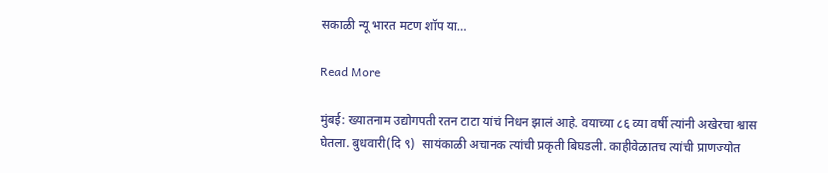सकाळी न्यू भारत मटण शॉप या…

Read More

मुंबई: ख्यातनाम उद्योगपती रतन टाटा यांचं निधन झालं आहे. वयाच्या ८६ व्या वर्षी त्यांनी अखेरचा श्वास घेतला. बुधवारी(दि ९)  सायंकाळी अचानक त्यांची प्रकृती बिघडली. काहीवेळातच त्यांची प्राणज्योत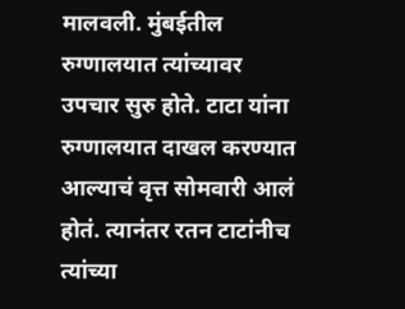मालवली. मुंबईतील रुग्णालयात त्यांच्यावर उपचार सुरु होते. टाटा यांना रुग्णालयात दाखल करण्यात आल्याचं वृत्त सोमवारी आलं होतं. त्यानंतर रतन टाटांनीच त्यांच्या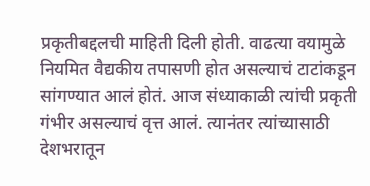प्रकृतीबद्दलची माहिती दिली होती. वाढत्या वयामुळे नियमित वैद्यकीय तपासणी होत असल्याचं टाटांकडून सांगण्यात आलं होतं. आज संध्याकाळी त्यांची प्रकृती गंभीर असल्याचं वृत्त आलं. त्यानंतर त्यांच्यासाठी देशभरातून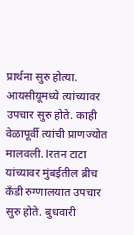प्रार्थना सुरु होत्या. आयसीयूमध्ये त्यांच्यावर उपचार सुरु होते. काही वेळापूर्वी त्यांची प्राणज्योत मालवली. lरतन टाटा यांच्यावर मुंबईतील ब्रीच कँडी रुग्णालयात उपचार सुरु होते. बुधवारी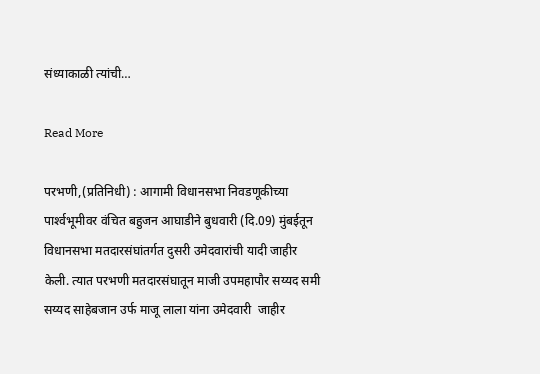संध्याकाळी त्यांची…

Read More

परभणी,(प्रतिनिधी) : आगामी विधानसभा निवडणूकीच्या पार्श्‍वभूमीवर वंचित बहुजन आघाडीने बुधवारी (दि.09) मुंबईतून विधानसभा मतदारसंघांतर्गत दुसरी उमेदवारांची यादी जाहीर केली. त्यात परभणी मतदारसंघातून माजी उपमहापौर सय्यद समी सय्यद साहेबजान उर्फ माजू लाला यांना उमेदवारी  जाहीर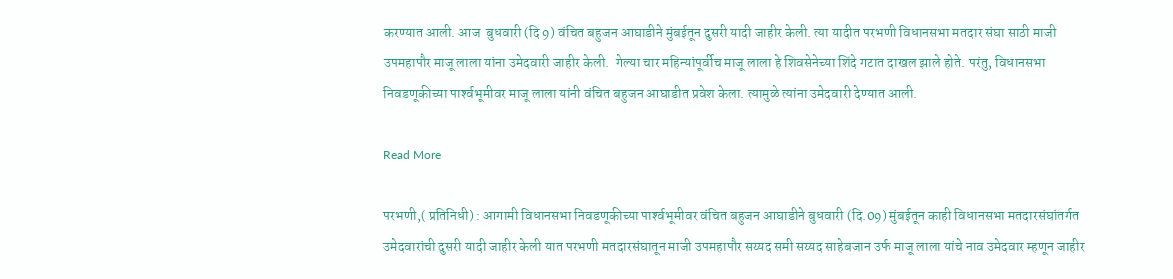करण्यात आली. आज  बुधवारी (दि 9) वंचित बहुजन आघाडीने मुंबईतून दुसरी यादी जाहीर केली. त्या यादीत परभणी विधानसभा मतदार संघा साठी माजी उपमहापौर माजू लाला यांना उमेदवारी जाहीर केली.  गेल्या चार महिन्यांपूर्वीच माजू लाला हे शिवसेनेच्या शिंदे गटात दाखल झाले होते. परंतु, विधानसभा निवडणूकीच्या पार्श्‍वभूमीवर माजू लाला यांनी वंचित बहुजन आघाडीत प्रवेश केला. त्यामुळे त्यांना उमेदवारी देण्यात आली.

Read More

परभणी,( प्रतिनिधी) : आगामी विधानसभा निवडणूकीच्या पार्श्‍वभूमीवर वंचित बहुजन आघाडीने बुधवारी (दि.09) मुंबईतून काही विधानसभा मतदारसंघांतर्गत उमेदवारांची दुसरी यादी जाहीर केली यात परभणी मतदारसंघातून माजी उपमहापौर सय्यद समी सय्यद साहेबजान उर्फ माजू लाला यांचे नाव उमेदवार म्हणून जाहीर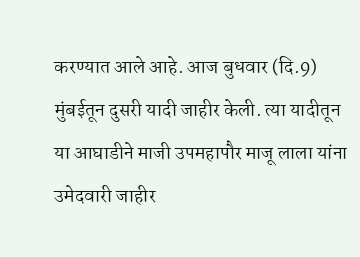करण्यात आले आहे. आज बुधवार (दि.9) मुंबईतून दुसरी यादी जाहीर केली. त्या यादीतून या आघाडीने माजी उपमहापौर माजू लाला यांना उमेदवारी जाहीर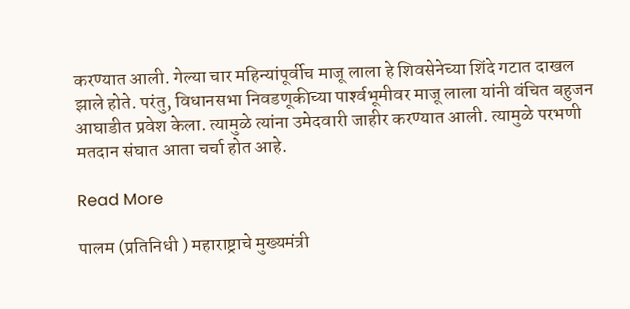करण्यात आली. गेल्या चार महिन्यांपूर्वीच माजू लाला हे शिवसेनेच्या शिंदे गटात दाखल झाले होते. परंतु, विधानसभा निवडणूकीच्या पार्श्‍वभूमीवर माजू लाला यांनी वंचित बहुजन आघाडीत प्रवेश केला. त्यामुळे त्यांना उमेदवारी जाहीर करण्यात आली. त्यामुळे परभणी मतदान संघात आता चर्चा होत आहे.

Read More

पालम (प्रतिनिधी ) महाराष्ट्राचे मुख्यमंत्री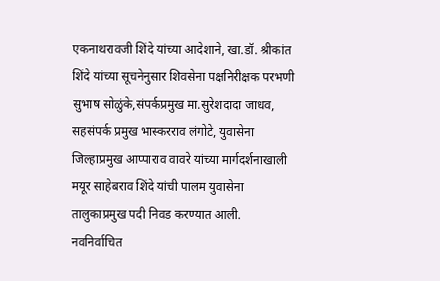एकनाथरावजी शिंदे यांच्या आदेशाने, खा.डॉ. श्रीकांत शिंदे यांच्या सूचनेनुसार शिवसेना पक्षनिरीक्षक परभणी सुभाष सोळुंके,संपर्कप्रमुख मा.सुरेशदादा जाधव, सहसंपर्क प्रमुख भास्करराव लंगोटे, युवासेना जिल्हाप्रमुख आप्पाराव वावरे यांच्या मार्गदर्शनाखाली मयूर साहेबराव शिंदे यांची पालम युवासेना तालुकाप्रमुख पदी निवड करण्यात आली. नवनिर्वाचित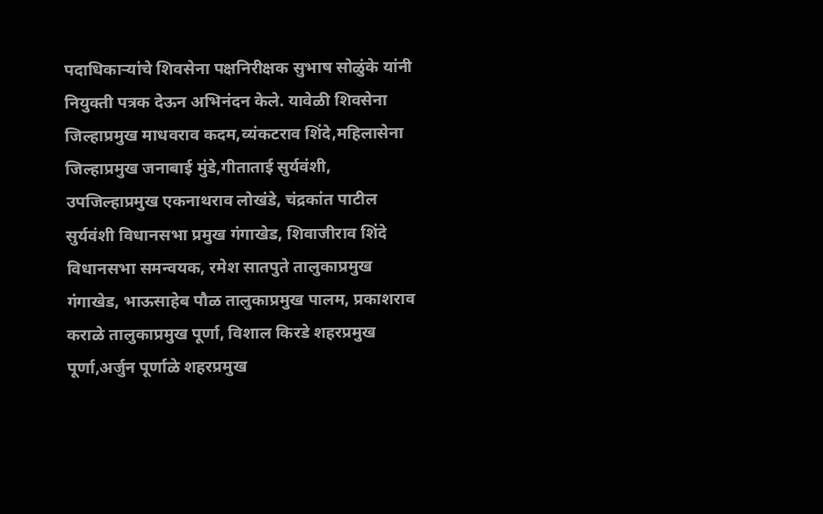पदाधिकाऱ्यांचे शिवसेना पक्षनिरीक्षक सुभाष सोळुंके यांनी नियुक्ती पत्रक देऊन अभिनंदन केले. यावेळी शिवसेना जिल्हाप्रमुख माधवराव कदम,व्यंकटराव शिंदे,महिलासेना जिल्हाप्रमुख जनाबाई मुंडे,गीताताई सुर्यवंशी, उपजिल्हाप्रमुख एकनाथराव लोखंडे, चंद्रकांत पाटील सुर्यवंशी विधानसभा प्रमुख गंगाखेड, शिवाजीराव शिंदे विधानसभा समन्वयक, रमेश सातपुते तालुकाप्रमुख गंगाखेड, भाऊसाहेब पौळ तालुकाप्रमुख पालम, प्रकाशराव कराळे तालुकाप्रमुख पूर्णा, विशाल किरडे शहरप्रमुख पूर्णा,अर्जुन पूर्णाळे शहरप्रमुख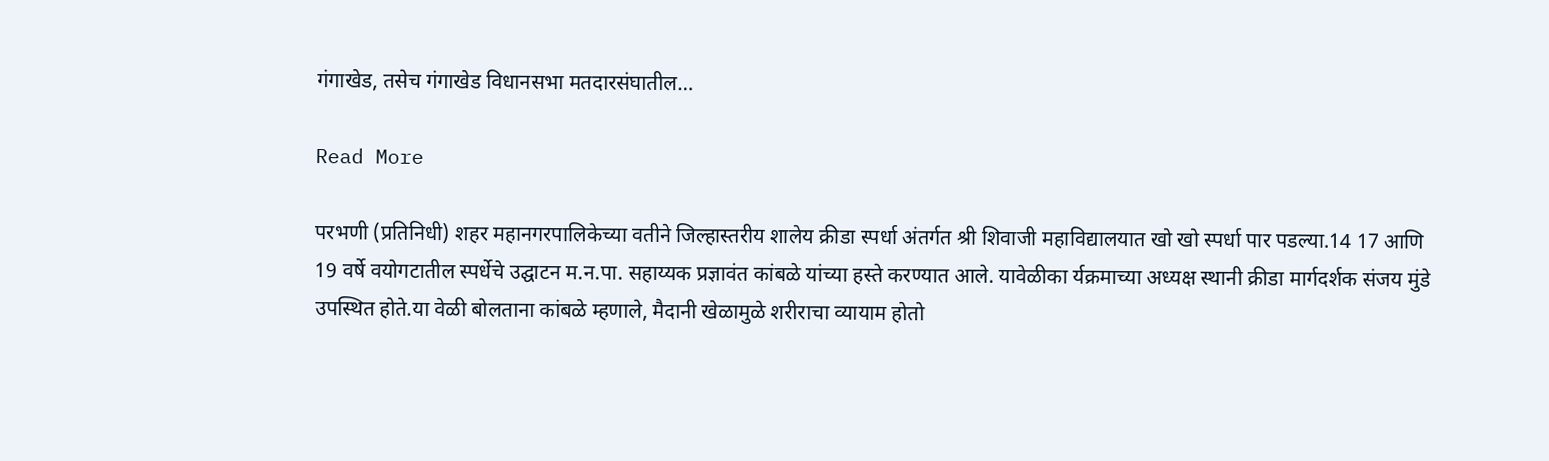गंगाखेड, तसेच गंगाखेड विधानसभा मतदारसंघातील…

Read More

परभणी (प्रतिनिधी) शहर महानगरपालिकेच्या वतीने जिल्हास्तरीय शालेय क्रीडा स्पर्धा अंतर्गत श्री शिवाजी महाविद्यालयात खो खो स्पर्धा पार पडल्या.14 17 आणि 19 वर्षे वयोगटातील स्पर्धेचे उद्घाटन म.न.पा. सहाय्यक प्रज्ञावंत कांबळे यांच्या हस्ते करण्यात आले. यावेळीका र्यक्रमाच्या अध्यक्ष स्थानी क्रीडा मार्गदर्शक संजय मुंडे उपस्थित होते.या वेळी बोलताना कांबळे म्हणाले, मैदानी खेळामुळे शरीराचा व्यायाम होतो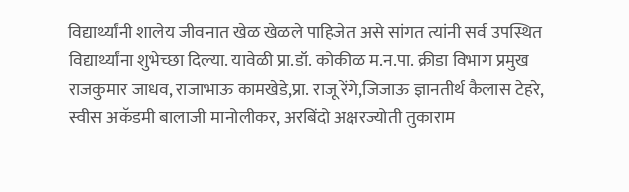विद्यार्थ्यांनी शालेय जीवनात खेळ खेळले पाहिजेत असे सांगत त्यांनी सर्व उपस्थित विद्यार्थ्यांना शुभेच्छा दिल्या. यावेळी प्रा.डॉ. कोकीळ म.न.पा. क्रीडा विभाग प्रमुख राजकुमार जाधव, राजाभाऊ कामखेडे,प्रा. राजू रेंगे,जिजाऊ ज्ञानतीर्थ कैलास टेहरे, स्वीस अकॅडमी बालाजी मानोलीकर, अरबिंदो अक्षरज्योती तुकाराम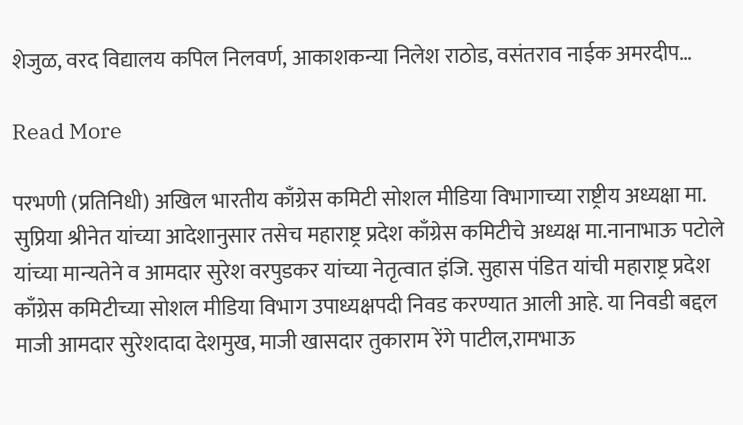शेजुळ, वरद विद्यालय कपिल निलवर्ण, आकाशकन्या निलेश राठोड, वसंतराव नाईक अमरदीप…

Read More

परभणी (प्रतिनिधी) अखिल भारतीय काँग्रेस कमिटी सोशल मीडिया विभागाच्या राष्ट्रीय अध्यक्षा मा. सुप्रिया श्रीनेत यांच्या आदेशानुसार तसेच महाराष्ट्र प्रदेश काँग्रेस कमिटीचे अध्यक्ष मा.नानाभाऊ पटोले यांच्या मान्यतेने व आमदार सुरेश वरपुडकर यांच्या नेतृत्वात इंजि. सुहास पंडित यांची महाराष्ट्र प्रदेश काँग्रेस कमिटीच्या सोशल मीडिया विभाग उपाध्यक्षपदी निवड करण्यात आली आहे. या निवडी बद्दल माजी आमदार सुरेशदादा देशमुख, माजी खासदार तुकाराम रेंगे पाटील,रामभाऊ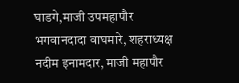घाडगे,माजी उपमहापौर भगवानदादा वाघमारे, शहराध्यक्ष नदीम इनामदार, माजी महापौर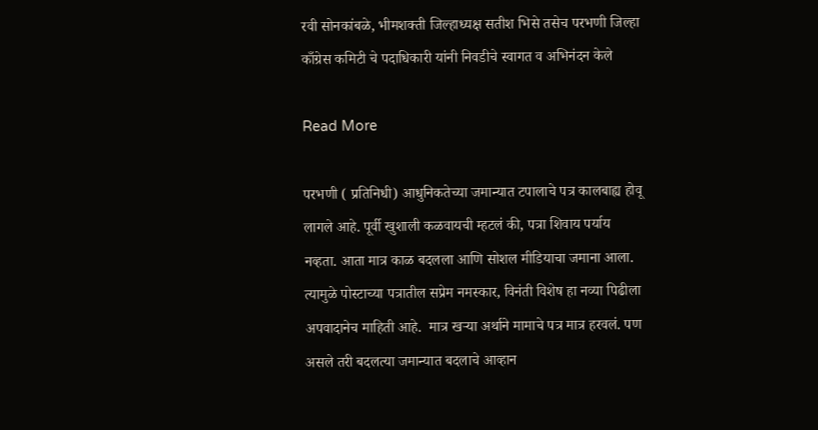रवी सोनकांबळे, भीमशक्ती जिल्हाध्यक्ष सतीश भिसे तसेच परभणी जिल्हा काँग्रेस कमिटी चे पदाधिकारी यांनी निवडीचे स्वागत व अभिनंदन केले

Read More

परभणी ( प्रतिनिधी) आधुनिकतेच्या जमान्यात टपालाचे पत्र कालबाह्य होवू लागले आहे. पूर्वी खुशाली कळवायची म्हटलं की, पत्रा शिवाय पर्याय नव्हता. आता मात्र काळ बदलला आणि सोशल मीडियाचा जमाना आला. त्यामुळे पोस्टाच्या पत्रातील सप्रेम नमस्कार, विनंती विशेष हा नव्या पिढीला अपवादानेच माहिती आहे.  मात्र खऱ्या अर्थाने मामाचे पत्र मात्र हरवलं. पण असले तरी बदलत्या जमान्यात बदलाचे आव्हान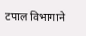टपाल विभागाने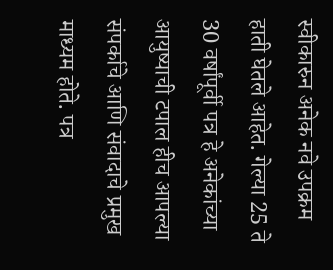स्वीकारुन अनेक नवे उपक्रम हाती घेतले आहेत. गेल्या 25 ते 30 वर्षांपूर्वी पत्र हे अनेकांच्या आयुष्याची टपाल हीच आपल्या संपर्काचे आणि संवादाचे प्रमुख माध्यम होते. पत्र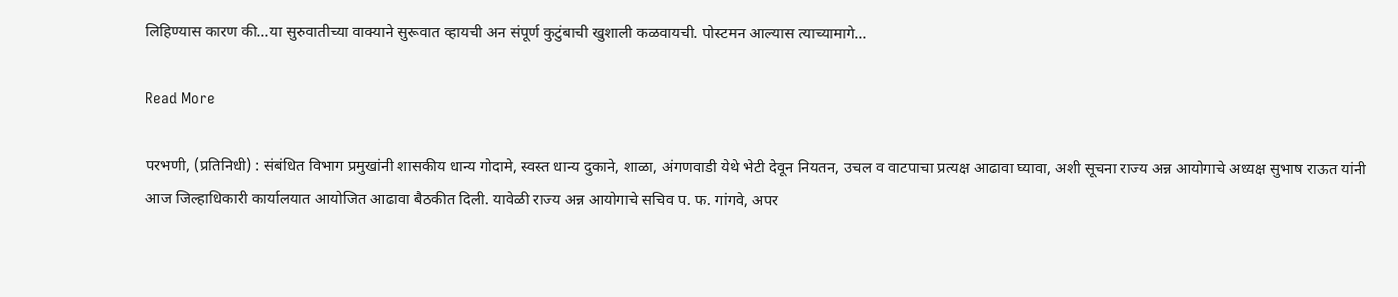लिहिण्यास कारण की…या सुरुवातीच्या वाक्याने सुरूवात व्हायची अन संपूर्ण कुटुंबाची खुशाली कळवायची. पोस्टमन आल्यास त्याच्यामागे…

Read More

परभणी, (प्रतिनिधी) : संबंधित विभाग प्रमुखांनी शासकीय धान्य गोदामे, स्वस्त धान्य दुकाने, शाळा, अंगणवाडी येथे भेटी देवून नियतन, उचल व वाटपाचा प्रत्यक्ष आढावा घ्यावा, अशी सूचना राज्य अन्न आयोगाचे अध्यक्ष सुभाष राऊत यांनी आज जिल्हाधिकारी कार्यालयात आयोजित आढावा बैठकीत दिली. यावेळी राज्य अन्न आयोगाचे सचिव प. फ. गांगवे, अपर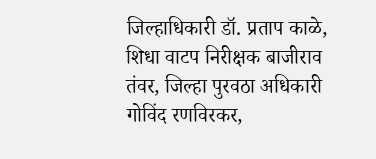जिल्हाधिकारी डॉ. प्रताप काळे, शिधा वाटप निरीक्षक बाजीराव तंवर, जिल्हा पुरवठा अधिकारी गोविंद रणविरकर,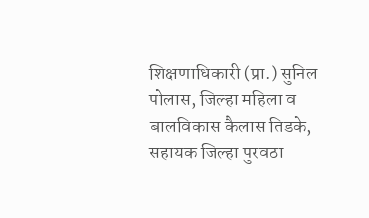शिक्षणाधिकारी (प्रा.) सुनिल पोलास, जिल्हा महिला व बालविकास कैलास तिडके, सहायक जिल्हा पुरवठा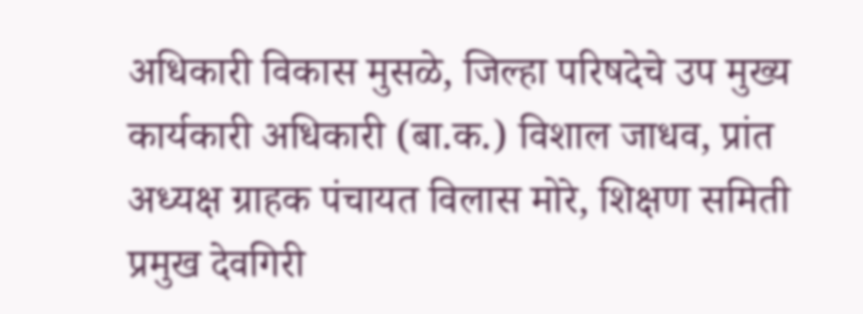अधिकारी विकास मुसळे, जिल्हा परिषदेचे उप मुख्य कार्यकारी अधिकारी (बा.क.) विशाल जाधव, प्रांत अध्यक्ष ग्राहक पंचायत विलास मोरे, शिक्षण समिती प्रमुख देवगिरी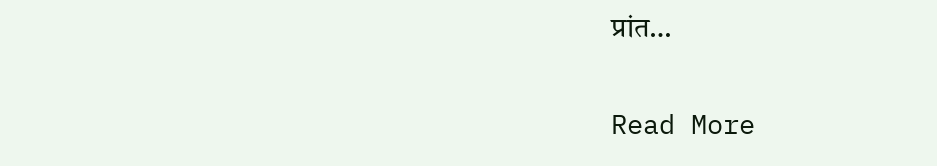प्रांत…

Read More